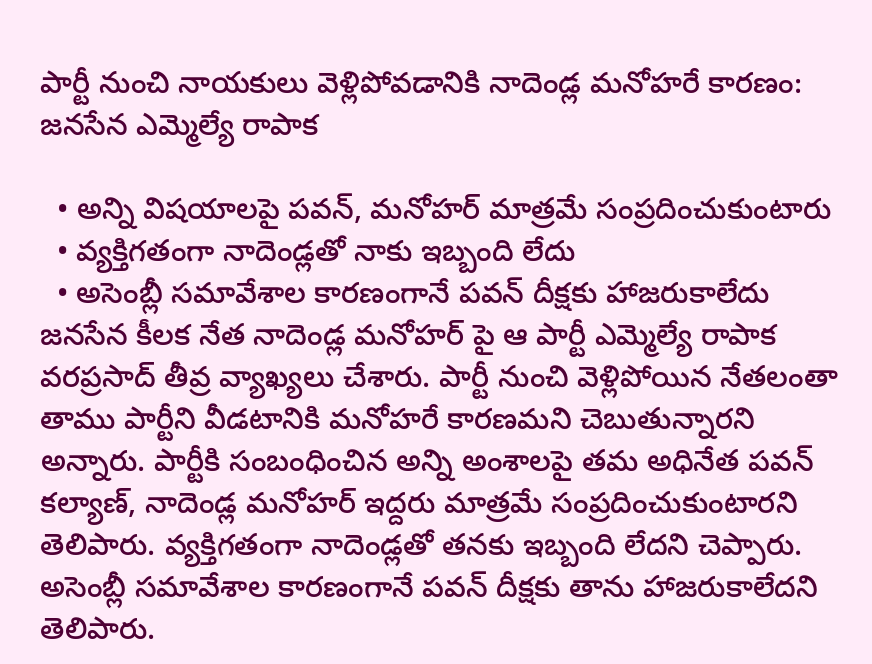పార్టీ నుంచి నాయకులు వెళ్లిపోవడానికి నాదెండ్ల మనోహరే కారణం: జనసేన ఎమ్మెల్యే రాపాక

  • అన్ని విషయాలపై పవన్, మనోహర్ మాత్రమే సంప్రదించుకుంటారు
  • వ్యక్తిగతంగా నాదెండ్లతో నాకు ఇబ్బంది లేదు
  • అసెంబ్లీ సమావేశాల కారణంగానే పవన్ దీక్షకు హాజరుకాలేదు
జనసేన కీలక నేత నాదెండ్ల మనోహర్ పై ఆ పార్టీ ఎమ్మెల్యే రాపాక వరప్రసాద్ తీవ్ర వ్యాఖ్యలు చేశారు. పార్టీ నుంచి వెళ్లిపోయిన నేతలంతా తాము పార్టీని వీడటానికి మనోహరే కారణమని చెబుతున్నారని అన్నారు. పార్టీకి సంబంధించిన అన్ని అంశాలపై తమ అధినేత పవన్ కల్యాణ్, నాదెండ్ల మనోహర్ ఇద్దరు మాత్రమే సంప్రదించుకుంటారని తెలిపారు. వ్యక్తిగతంగా నాదెండ్లతో తనకు ఇబ్బంది లేదని చెప్పారు. అసెంబ్లీ సమావేశాల కారణంగానే పవన్ దీక్షకు తాను హాజరుకాలేదని తెలిపారు.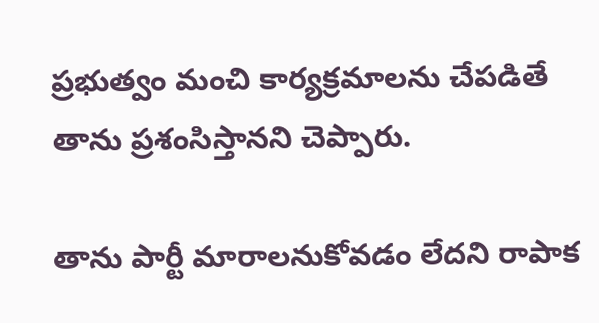ప్రభుత్వం మంచి కార్యక్రమాలను చేపడితే తాను ప్రశంసిస్తానని చెప్పారు.

తాను పార్టీ మారాలనుకోవడం లేదని రాపాక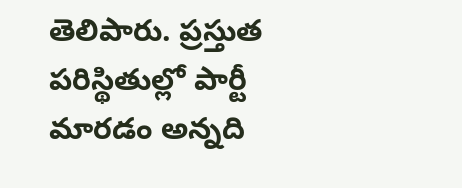తెలిపారు. ప్రస్తుత పరిస్థితుల్లో పార్టీ మారడం అన్నది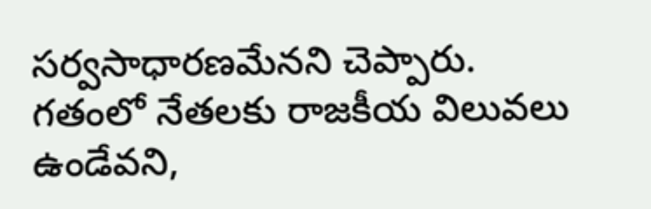సర్వసాధారణమేనని చెప్పారు. గతంలో నేతలకు రాజకీయ విలువలు ఉండేవని,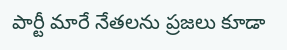పార్టీ మారే నేతలను ప్రజలు కూడా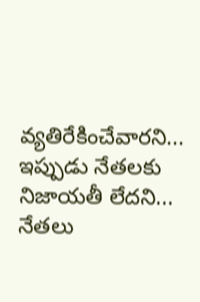వ్యతిరేకించేవారని... ఇప్పుడు నేతలకు నిజాయతీ లేదని... నేతలు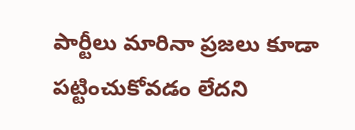పార్టీలు మారినా ప్రజలు కూడా పట్టించుకోవడం లేదని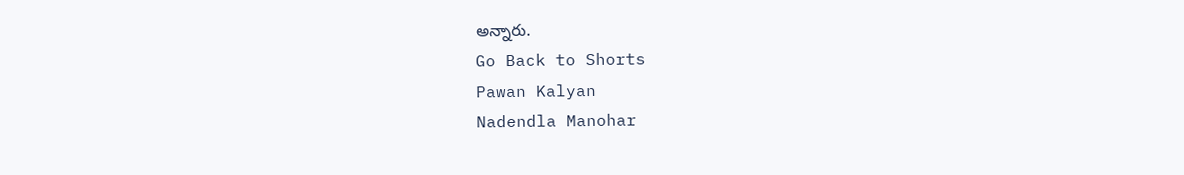అన్నారు.
Go Back to Shorts
Pawan Kalyan
Nadendla Manohar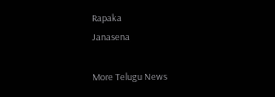Rapaka
Janasena

More Telugu News